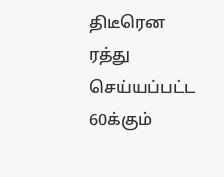திடீரென ரத்து செய்யப்பட்ட 60க்கும்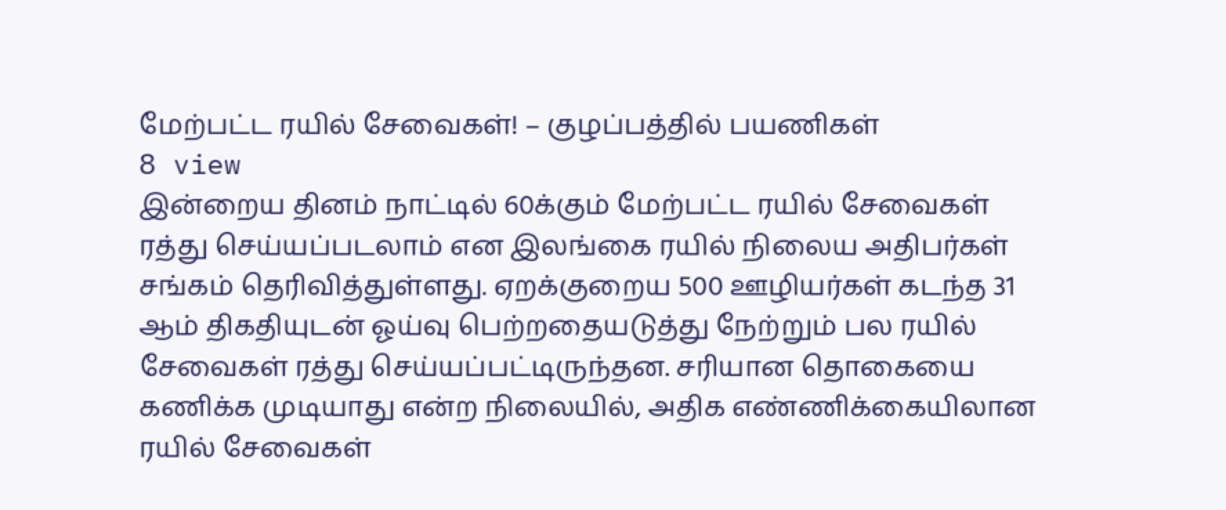மேற்பட்ட ரயில் சேவைகள்! – குழப்பத்தில் பயணிகள்
8 view
இன்றைய தினம் நாட்டில் 60க்கும் மேற்பட்ட ரயில் சேவைகள் ரத்து செய்யப்படலாம் என இலங்கை ரயில் நிலைய அதிபர்கள் சங்கம் தெரிவித்துள்ளது. ஏறக்குறைய 500 ஊழியர்கள் கடந்த 31 ஆம் திகதியுடன் ஓய்வு பெற்றதையடுத்து நேற்றும் பல ரயில் சேவைகள் ரத்து செய்யப்பட்டிருந்தன. சரியான தொகையை கணிக்க முடியாது என்ற நிலையில், அதிக எண்ணிக்கையிலான ரயில் சேவைகள்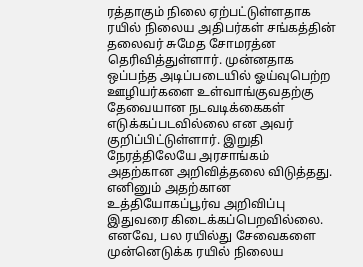ரத்தாகும் நிலை ஏற்பட்டுள்ளதாக ரயில் நிலைய அதிபர்கள் சங்கத்தின் தலைவர் சுமேத சோமரத்ன தெரிவித்துள்ளார். முன்னதாக ஒப்பந்த அடிப்படையில் ஓய்வுபெற்ற ஊழியர்களை உள்வாங்குவதற்கு தேவையான நடவடிக்கைகள் எடுக்கப்படவில்லை என அவர் குறிப்பிட்டுள்ளார். இறுதி நேரத்திலேயே அரசாங்கம் அதற்கான அறிவித்தலை விடுத்தது. எனினும் அதற்கான உத்தியோகப்பூர்வ அறிவிப்பு இதுவரை கிடைக்கப்பெறவில்லை. எனவே, பல ரயில்து சேவைகளை முன்னெடுக்க ரயில் நிலைய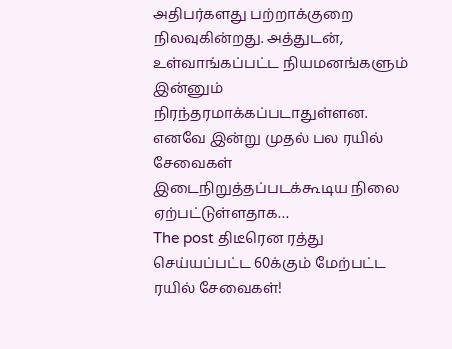அதிபர்களது பற்றாக்குறை நிலவுகின்றது. அத்துடன், உள்வாங்கப்பட்ட நியமனங்களும் இன்னும் நிரந்தரமாக்கப்படாதுள்ளன. எனவே இன்று முதல் பல ரயில் சேவைகள் இடைநிறுத்தப்படக்கூடிய நிலை ஏற்பட்டுள்ளதாக…
The post திடீரென ரத்து செய்யப்பட்ட 60க்கும் மேற்பட்ட ரயில் சேவைகள்!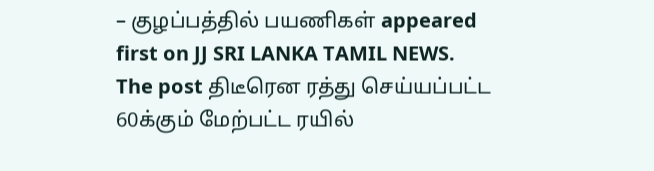– குழப்பத்தில் பயணிகள் appeared first on JJ SRI LANKA TAMIL NEWS.
The post திடீரென ரத்து செய்யப்பட்ட 60க்கும் மேற்பட்ட ரயில்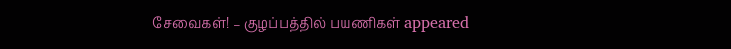சேவைகள்! – குழப்பத்தில் பயணிகள் appeared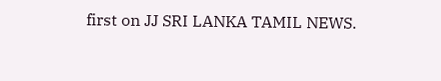first on JJ SRI LANKA TAMIL NEWS.